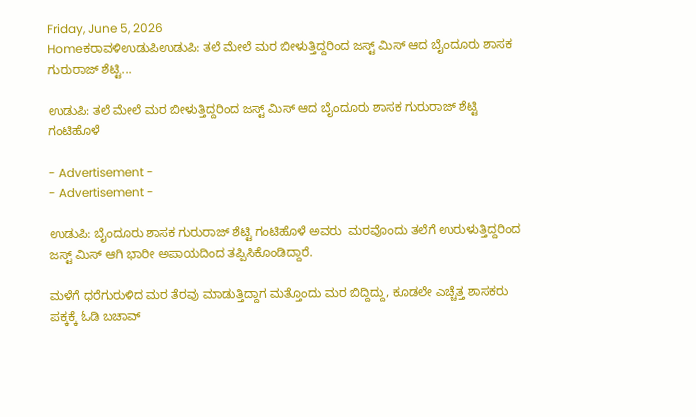Friday, June 5, 2026
Homeಕರಾವಳಿಉಡುಪಿಉಡುಪಿ: ತಲೆ ಮೇಲೆ ಮರ ಬೀಳುತ್ತಿದ್ದರಿಂದ ಜಸ್ಟ್ ಮಿಸ್ ಆದ ಬೈಂದೂರು ಶಾಸಕ ಗುರುರಾಜ್ ಶೆಟ್ಟಿ...

ಉಡುಪಿ: ತಲೆ ಮೇಲೆ ಮರ ಬೀಳುತ್ತಿದ್ದರಿಂದ ಜಸ್ಟ್ ಮಿಸ್ ಆದ ಬೈಂದೂರು ಶಾಸಕ ಗುರುರಾಜ್ ಶೆಟ್ಟಿ ಗಂಟಿಹೊಳೆ

- Advertisement -
- Advertisement -

ಉಡುಪಿ: ಬೈಂದೂರು ಶಾಸಕ ಗುರುರಾಜ್ ಶೆಟ್ಟಿ ಗಂಟಿಹೊಳೆ ಅವರು  ಮರವೊಂದು ತಲೆಗೆ ಉರುಳುತ್ತಿದ್ದರಿಂದ ಜಸ್ಟ್ ಮಿಸ್ ಆಗಿ ಭಾರೀ ಅಪಾಯದಿಂದ ತಪ್ಪಿಸಿಕೊಂಡಿದ್ದಾರೆ.

ಮಳೆಗೆ ಧರೆಗುರುಳಿದ ಮರ ತೆರವು ಮಾಡುತ್ತಿದ್ದಾಗ ಮತ್ತೊಂದು ಮರ ಬಿದ್ದಿದ್ದು, ಕೂಡಲೇ ಎಚ್ಚೆತ್ತ ಶಾಸಕರು ಪಕ್ಕಕ್ಕೆ ಓಡಿ ಬಚಾವ್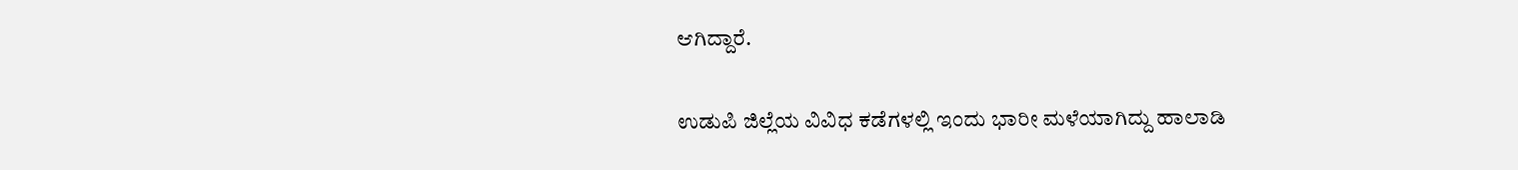ಆಗಿದ್ದಾರೆ.

ಉಡುಪಿ ಜಿಲ್ಲೆಯ ವಿವಿಧ ಕಡೆಗಳಲ್ಲಿ ಇಂದು ಭಾರೀ ಮಳೆಯಾಗಿದ್ದು ಹಾಲಾಡಿ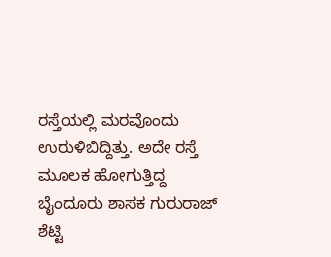ರಸ್ತೆಯಲ್ಲಿ ಮರವೊಂದು ಉರುಳಿಬಿದ್ದಿತ್ತು. ಅದೇ ರಸ್ತೆ ಮೂಲಕ ಹೋಗುತ್ತಿದ್ದ ಬೈಂದೂರು ಶಾಸಕ ಗುರುರಾಜ್ ಶೆಟ್ಟಿ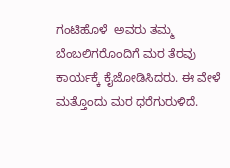ಗಂಟಿಹೊಳೆ  ಅವರು ತಮ್ಮ ಬೆಂಬಲಿಗರೊಂದಿಗೆ ಮರ ತೆರವು ಕಾರ್ಯಕ್ಕೆ ಕೈಜೋಡಿಸಿದರು. ಈ ವೇಳೆ ಮತ್ತೊಂದು ಮರ ಧರೆಗುರುಳಿದೆ.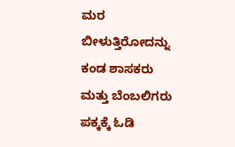ಮರ ಬೀಳುತ್ತಿರೋದನ್ನು ಕಂಡ ಶಾಸಕರು ಮತ್ತು ಬೆಂಬಲಿಗರು ಪಕ್ಕಕ್ಕೆ ಓಡಿ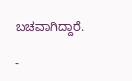ಬಚವಾಗಿದ್ದಾರೆ.

-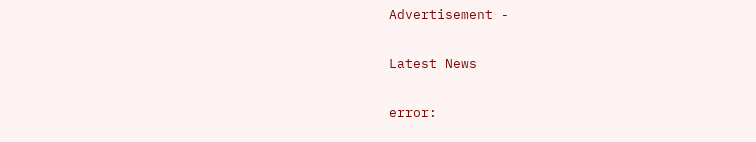Advertisement -

Latest News

error: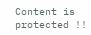Content is protected !!